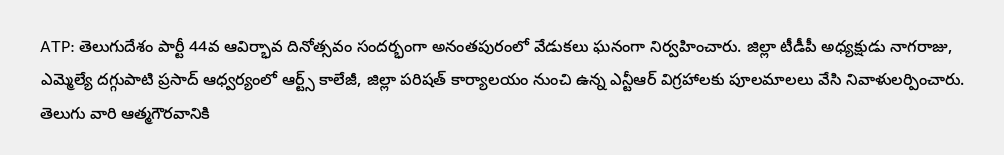ATP: తెలుగుదేశం పార్టీ 44వ ఆవిర్భావ దినోత్సవం సందర్భంగా అనంతపురంలో వేడుకలు ఘనంగా నిర్వహించారు. జిల్లా టీడీపీ అధ్యక్షుడు నాగరాజు, ఎమ్మెల్యే దగ్గుపాటి ప్రసాద్ ఆధ్వర్యంలో ఆర్ట్స్ కాలేజీ, జిల్లా పరిషత్ కార్యాలయం నుంచి ఉన్న ఎన్టీఆర్ విగ్రహాలకు పూలమాలలు వేసి నివాళులర్పించారు. తెలుగు వారి ఆత్మగౌరవానికి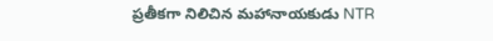ప్రతీకగా నిలిచిన మహానాయకుడు NTR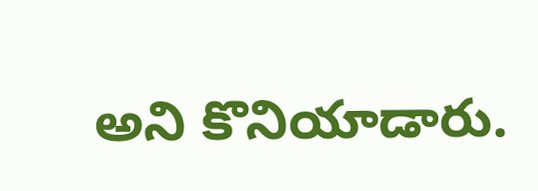అని కొనియాడారు.